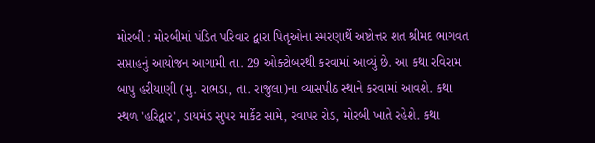મોરબી : મોરબીમાં પંડિત પરિવાર દ્વારા પિતૃઓના સ્મરણાર્થે અષ્ટોત્તર શત શ્રીમદ ભાગવત સપ્તાહનું આયોજન આગામી તા. 29 ઓક્ટોબરથી કરવામાં આવ્યું છે. આ કથા રવિરામ બાપુ હરીયાણી (મુ. રાભડા, તા. રાજુલા)ના વ્યાસપીઠ સ્થાને કરવામાં આવશે. કથા સ્થળ 'હરિદ્વાર', ડાયમંડ સુપર માર્કેટ સામે, રવાપર રોડ, મોરબી ખાતે રહેશે. કથા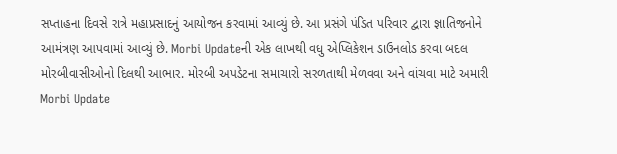સપ્તાહના દિવસે રાત્રે મહાપ્રસાદનું આયોજન કરવામાં આવ્યું છે. આ પ્રસંગે પંડિત પરિવાર દ્વારા જ્ઞાતિજનોને આમંત્રણ આપવામાં આવ્યું છે. Morbi Updateની એક લાખથી વધુ એપ્લિકેશન ડાઉનલોડ કરવા બદલ મોરબીવાસીઓનો દિલથી આભાર. મોરબી અપડેટના સમાચારો સરળતાથી મેળવવા અને વાંચવા માટે અમારી Morbi Update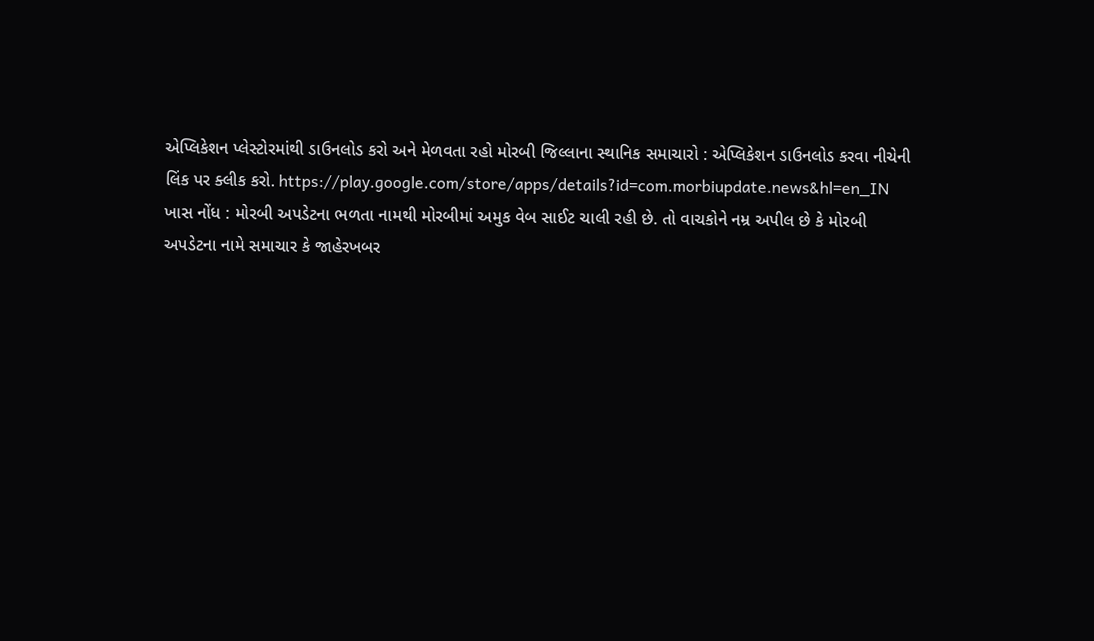એપ્લિકેશન પ્લેસ્ટોરમાંથી ડાઉનલોડ કરો અને મેળવતા રહો મોરબી જિલ્લાના સ્થાનિક સમાચારો : એપ્લિકેશન ડાઉનલોડ કરવા નીચેની લિંક પર ક્લીક કરો. https://play.google.com/store/apps/details?id=com.morbiupdate.news&hl=en_IN ખાસ નોંધ : મોરબી અપડેટના ભળતા નામથી મોરબીમાં અમુક વેબ સાઈટ ચાલી રહી છે. તો વાચકોને નમ્ર અપીલ છે કે મોરબી અપડેટના નામે સમાચાર કે જાહેરખબર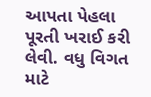આપતા પેહલા પૂરતી ખરાઈ કરી લેવી. વધુ વિગત માટે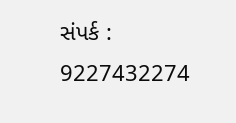સંપર્ક : 9227432274